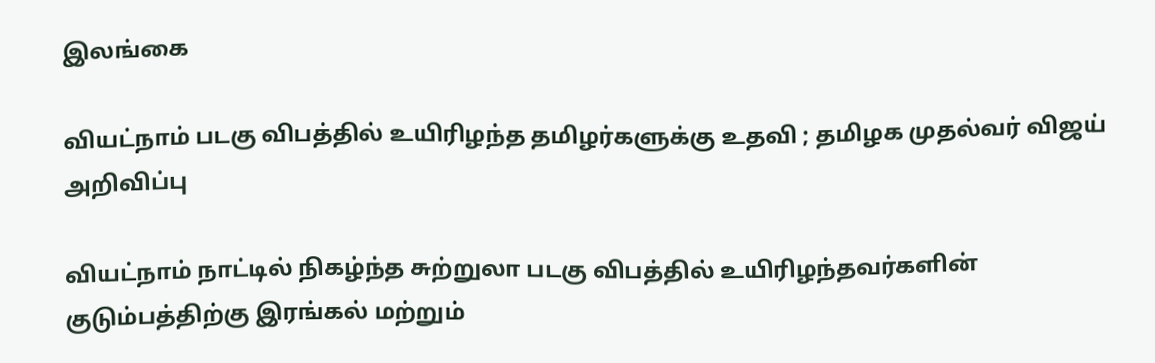இலங்கை

வியட்நாம் படகு விபத்தில் உயிரிழந்த தமிழர்களுக்கு உதவி ; தமிழக முதல்வர் விஜய் அறிவிப்பு

வியட்நாம் நாட்டில் நிகழ்ந்த சுற்றுலா படகு விபத்தில் உயிரிழந்தவர்களின் குடும்பத்திற்கு இரங்கல் மற்றும்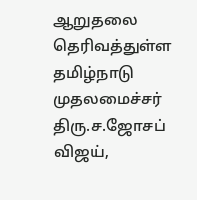ஆறுதலை தெரிவத்துள்ள தமிழ்நாடு முதலமைச்சர் திரு.ச.ஜோசப் விஜய்,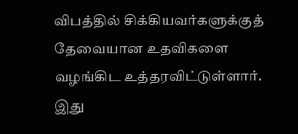விபத்தில் சிக்கியவர்களுக்குத் தேவையான உதவிகளை வழங்கிட உத்தரவிட்டுள்ளார். இது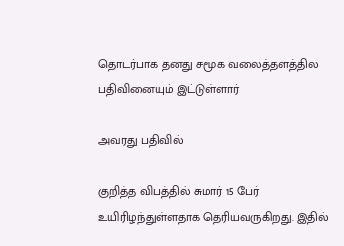தொடர்பாக தனது சமூக வலைத்தளத்தில  பதிவினையும் இட்டுள்ளார்

அவரது பதிவில்

குறித்த விபத்தில் சுமார் 15 பேர் உயிரிழந்துள்ளதாக தெரியவருகிறது. இதில்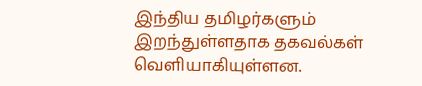இந்திய தமிழர்களும் இறந்துள்ளதாக தகவல்கள் வெளியாகியுள்ளன.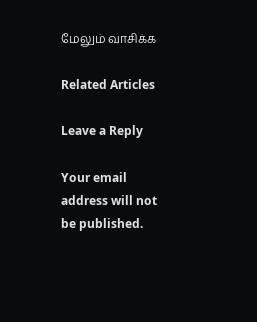மேலும் வாசிக்க

Related Articles

Leave a Reply

Your email address will not be published.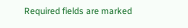Required fields are marked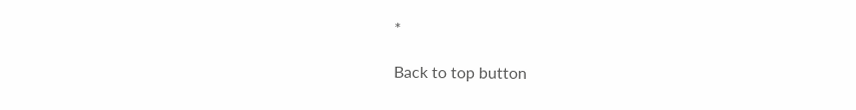*

Back to top button